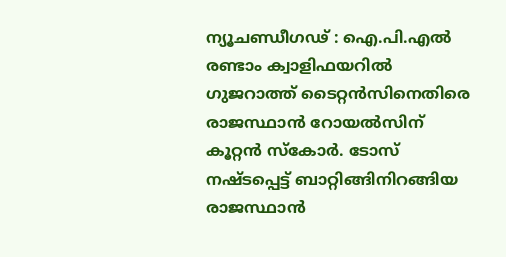ന്യൂചണ്ഡീഗഢ് : ഐ.പി.എൽ രണ്ടാം ക്വാളിഫയറിൽ ഗുജറാത്ത് ടൈറ്റൻസിനെതിരെ രാജസ്ഥാൻ റോയൽസിന് കൂറ്റൻ സ്കോർ. ടോസ് നഷ്ടപ്പെട്ട് ബാറ്റിങ്ങിനിറങ്ങിയ രാജസ്ഥാൻ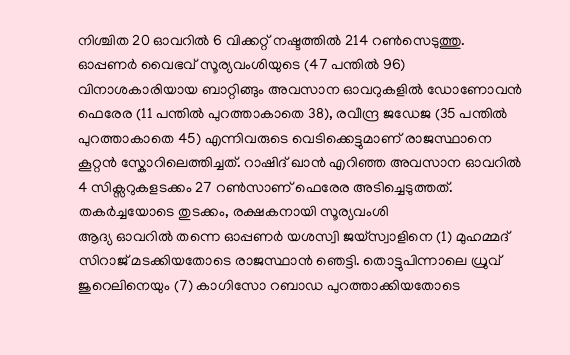നിശ്ചിത 20 ഓവറിൽ 6 വിക്കറ്റ് നഷ്ടത്തിൽ 214 റൺസെടുത്തു. ഓപ്പണർ വൈഭവ് സൂര്യവംശിയുടെ (47 പന്തിൽ 96) വിനാശകാരിയായ ബാറ്റിങ്ങും അവസാന ഓവറുകളിൽ ഡോണോവൻ ഫെരേര (11 പന്തിൽ പുറത്താകാതെ 38), രവീന്ദ്ര ജഡേജ (35 പന്തിൽ പുറത്താകാതെ 45) എന്നിവരുടെ വെടിക്കെട്ടുമാണ് രാജസ്ഥാനെ കൂറ്റൻ സ്കോറിലെത്തിച്ചത്. റാഷിദ് ഖാൻ എറിഞ്ഞ അവസാന ഓവറിൽ 4 സിക്സറുകളടക്കം 27 റൺസാണ് ഫെരേര അടിച്ചെടുത്തത്.
തകർച്ചയോടെ തുടക്കം, രക്ഷകനായി സൂര്യവംശി
ആദ്യ ഓവറിൽ തന്നെ ഓപ്പണർ യശസ്വി ജയ്സ്വാളിനെ (1) മുഹമ്മദ് സിറാജ് മടക്കിയതോടെ രാജസ്ഥാൻ ഞെട്ടി. തൊട്ടുപിന്നാലെ ധ്രുവ് ജുറെലിനെയും (7) കാഗിസോ റബാഡ പുറത്താക്കിയതോടെ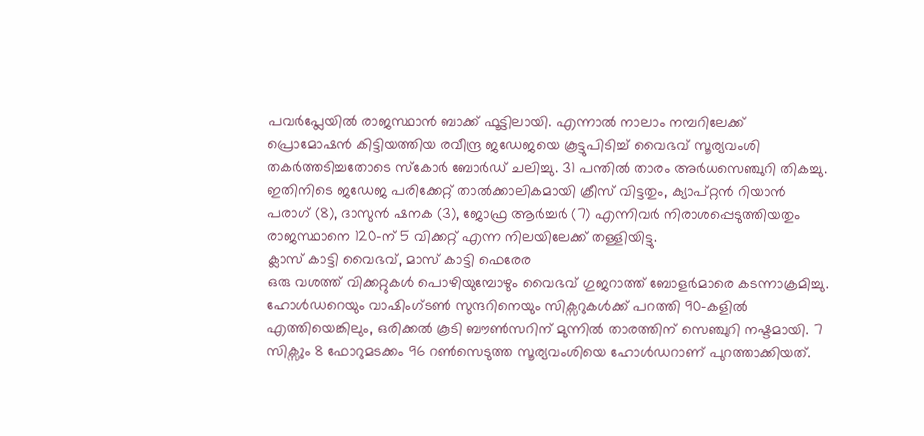പവർപ്ലേയിൽ രാജസ്ഥാൻ ബാക്ക് ഫൂട്ടിലായി. എന്നാൽ നാലാം നമ്പറിലേക്ക് പ്രൊമോഷൻ കിട്ടിയത്തിയ രവീന്ദ്ര ജഡേജയെ കൂട്ടുപിടിച്ച് വൈഭവ് സൂര്യവംശി തകർത്തടിച്ചതോടെ സ്കോർ ബോർഡ് ചലിച്ചു. 31 പന്തിൽ താരം അർധസെഞ്ചുറി തികച്ചു. ഇതിനിടെ ജഡേജ പരിക്കേറ്റ് താൽക്കാലികമായി ക്രീസ് വിട്ടതും, ക്യാപ്റ്റൻ റിയാൻ പരാഗ് (8), ദാസുൻ ഷനക (3), ജോഫ്ര ആർച്ചർ (7) എന്നിവർ നിരാശപ്പെടുത്തിയതും രാജസ്ഥാനെ 120-ന് 5 വിക്കറ്റ് എന്ന നിലയിലേക്ക് തള്ളിയിട്ടു.
ക്ലാസ് കാട്ടി വൈഭവ്, മാസ് കാട്ടി ഫെരേര
ഒരു വശത്ത് വിക്കറ്റുകൾ പൊഴിയുമ്പോഴും വൈഭവ് ഗുജറാത്ത് ബോളർമാരെ കടന്നാക്രമിച്ചു. ഹോൾഡറെയും വാഷിംഗ്ടൺ സുന്ദറിനെയും സിക്സറുകൾക്ക് പറത്തി 90-കളിൽ എത്തിയെങ്കിലും, ഒരിക്കൽ കൂടി ബൗൺസറിന് മുന്നിൽ താരത്തിന് സെഞ്ചുറി നഷ്ടമായി. 7 സിക്സും 8 ഫോറുമടക്കം 96 റൺസെടുത്ത സൂര്യവംശിയെ ഹോൾഡറാണ് പുറത്താക്കിയത്.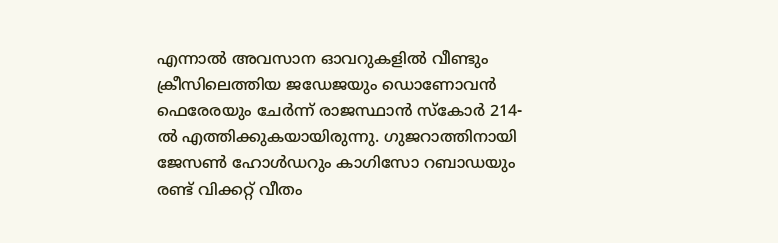എന്നാൽ അവസാന ഓവറുകളിൽ വീണ്ടും ക്രീസിലെത്തിയ ജഡേജയും ഡൊണോവൻ ഫെരേരയും ചേർന്ന് രാജസ്ഥാൻ സ്കോർ 214-ൽ എത്തിക്കുകയായിരുന്നു. ഗുജറാത്തിനായി ജേസൺ ഹോൾഡറും കാഗിസോ റബാഡയും രണ്ട് വിക്കറ്റ് വീതം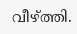വീഴ്ത്തി.